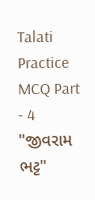Talati Practice MCQ Part - 4
"જીવરામ ભટ્ટ"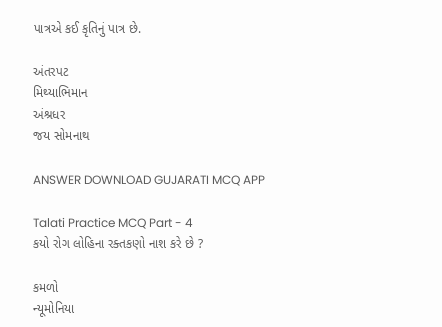પાત્રએ કઈ કૃતિનું પાત્ર છે.

અંતરપટ
મિથ્યાભિમાન
અંશ્રધર
જય સોમનાથ

ANSWER DOWNLOAD GUJARATI MCQ APP

Talati Practice MCQ Part - 4
કયો રોગ લોહિના રક્તકણો નાશ કરે છે ?

કમળો
ન્યૂમોનિયા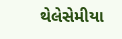થેલેસેમીયા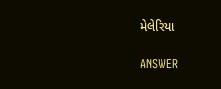મેલેરિયા

ANSWER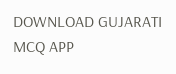DOWNLOAD GUJARATI MCQ APP